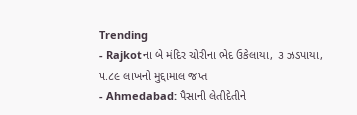Trending
- Rajkotના બે મંદિર ચોરીના ભેદ ઉકેલાયા, ૩ ઝડપાયા, ૫.૮૯ લાખનો મુદ્દામાલ જપ્ત
- Ahmedabad: પૈસાની લેતીદેતીને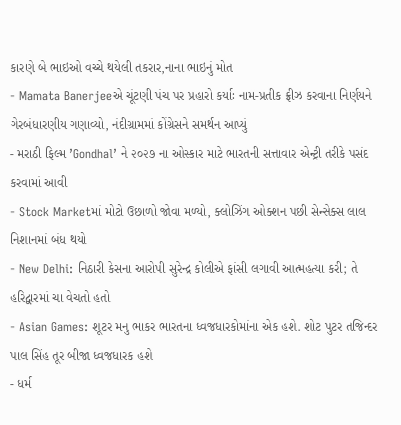કારણે બે ભાઇઓ વચ્ચે થયેલી તકરાર,નાના ભાઇનું મોત
- Mamata Banerjeeએ ચૂંટણી પંચ પર પ્રહારો કર્યાઃ નામ-પ્રતીક ફ્રીઝ કરવાના નિર્ણયને ગેરબંધારણીય ગણાવ્યો, નંદીગ્રામમાં કોંગ્રેસને સમર્થન આપ્યું
- મરાઠી ફિલ્મ ’Gondhal’ ને ૨૦૨૭ ના ઓસ્કાર માટે ભારતની સત્તાવાર એન્ટ્રી તરીકે પસંદ કરવામાં આવી
- Stock Marketમાં મોટો ઉછાળો જોવા મળ્યો, ક્લોઝિંગ ઓક્શન પછી સેન્સેક્સ લાલ નિશાનમાં બંધ થયો
- New Delhi: નિઠારી કેસના આરોપી સુરેન્દ્ર કોલીએ ફાંસી લગાવી આત્મહત્યા કરી; તે હરિદ્વારમાં ચા વેચતો હતો
- Asian Games: શૂટર મનુ ભાકર ભારતના ધ્વજધારકોમાંના એક હશે. શોટ પુટર તજિન્દર પાલ સિંહ તૂર બીજા ધ્વજધારક હશે
- ધર્મ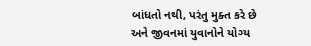બાંધતો નથી, પરંતુ મુક્ત કરે છે અને જીવનમાં યુવાનોને યોગ્ય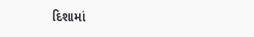દિશામાં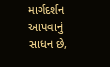માર્ગદર્શન આપવાનું સાધન છે,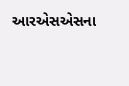આરએસએસના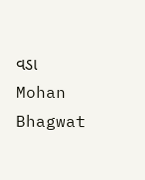વડા Mohan Bhagwat